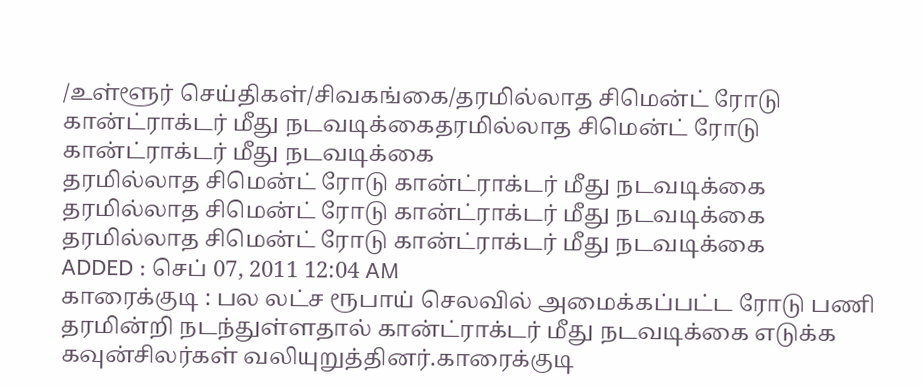/உள்ளூர் செய்திகள்/சிவகங்கை/தரமில்லாத சிமென்ட் ரோடு கான்ட்ராக்டர் மீது நடவடிக்கைதரமில்லாத சிமென்ட் ரோடு கான்ட்ராக்டர் மீது நடவடிக்கை
தரமில்லாத சிமென்ட் ரோடு கான்ட்ராக்டர் மீது நடவடிக்கை
தரமில்லாத சிமென்ட் ரோடு கான்ட்ராக்டர் மீது நடவடிக்கை
தரமில்லாத சிமென்ட் ரோடு கான்ட்ராக்டர் மீது நடவடிக்கை
ADDED : செப் 07, 2011 12:04 AM
காரைக்குடி : பல லட்ச ரூபாய் செலவில் அமைக்கப்பட்ட ரோடு பணி தரமின்றி நடந்துள்ளதால் கான்ட்ராக்டர் மீது நடவடிக்கை எடுக்க கவுன்சிலர்கள் வலியுறுத்தினர்.காரைக்குடி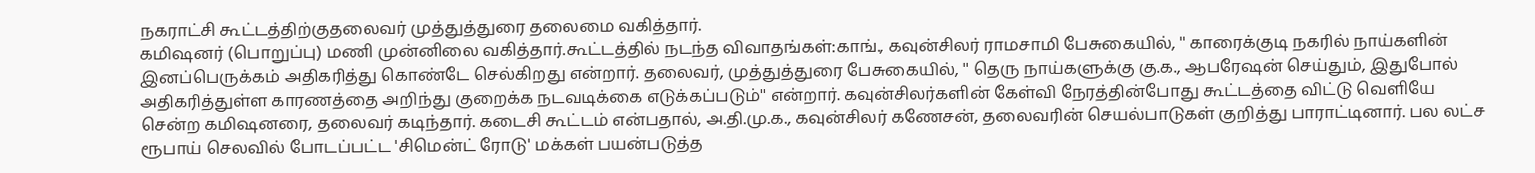நகராட்சி கூட்டத்திற்குதலைவர் முத்துத்துரை தலைமை வகித்தார்.
கமிஷனர் (பொறுப்பு) மணி முன்னிலை வகித்தார்.கூட்டத்தில் நடந்த விவாதங்கள்:காங்., கவுன்சிலர் ராமசாமி பேசுகையில், '' காரைக்குடி நகரில் நாய்களின் இனப்பெருக்கம் அதிகரித்து கொண்டே செல்கிறது என்றார். தலைவர், முத்துத்துரை பேசுகையில், '' தெரு நாய்களுக்கு கு.க., ஆபரேஷன் செய்தும், இதுபோல் அதிகரித்துள்ள காரணத்தை அறிந்து குறைக்க நடவடிக்கை எடுக்கப்படும்'' என்றார். கவுன்சிலர்களின் கேள்வி நேரத்தின்போது கூட்டத்தை விட்டு வெளியே சென்ற கமிஷனரை, தலைவர் கடிந்தார். கடைசி கூட்டம் என்பதால், அ.தி.மு.க., கவுன்சிலர் கணேசன், தலைவரின் செயல்பாடுகள் குறித்து பாராட்டினார். பல லட்ச ரூபாய் செலவில் போடப்பட்ட 'சிமென்ட் ரோடு' மக்கள் பயன்படுத்த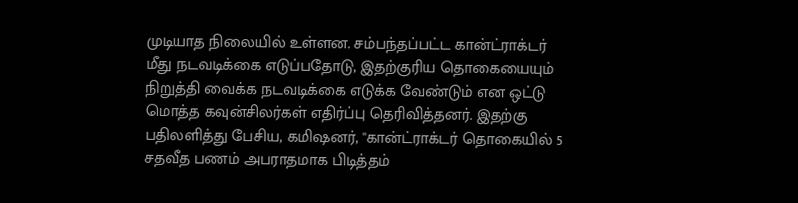முடியாத நிலையில் உள்ளன. சம்பந்தப்பட்ட கான்ட்ராக்டர் மீது நடவடிக்கை எடுப்பதோடு, இதற்குரிய தொகையையும் நிறுத்தி வைக்க நடவடிக்கை எடுக்க வேண்டும் என ஒட்டு மொத்த கவுன்சிலர்கள் எதிர்ப்பு தெரிவித்தனர். இதற்கு பதிலளித்து பேசிய, கமிஷனர், ''கான்ட்ராக்டர் தொகையில் 5 சதவீத பணம் அபராதமாக பிடித்தம்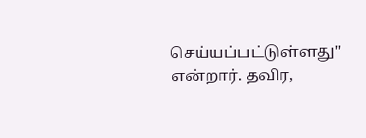செய்யப்பட்டுள்ளது'' என்றார். தவிர,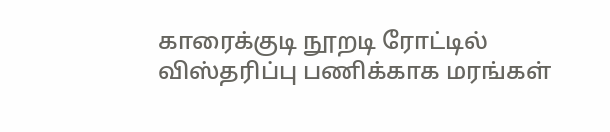காரைக்குடி நூறடி ரோட்டில் விஸ்தரிப்பு பணிக்காக மரங்கள்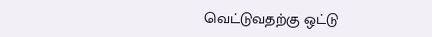வெட்டுவதற்கு ஒட்டு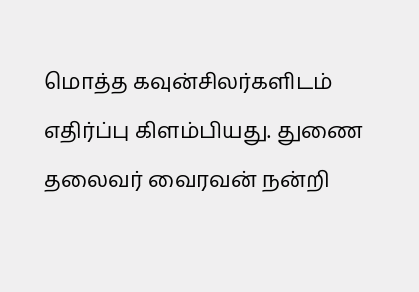மொத்த கவுன்சிலர்களிடம் எதிர்ப்பு கிளம்பியது. துணை தலைவர் வைரவன் நன்றி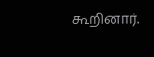கூறினார்.